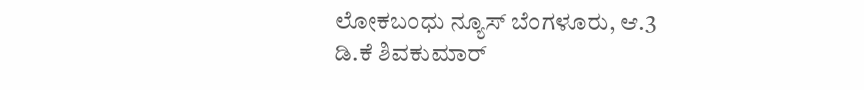ಲೋಕಬಂಧು ನ್ಯೂಸ್ ಬೆಂಗಳೂರು, ಆ.3
ಡಿ.ಕೆ ಶಿವಕುಮಾರ್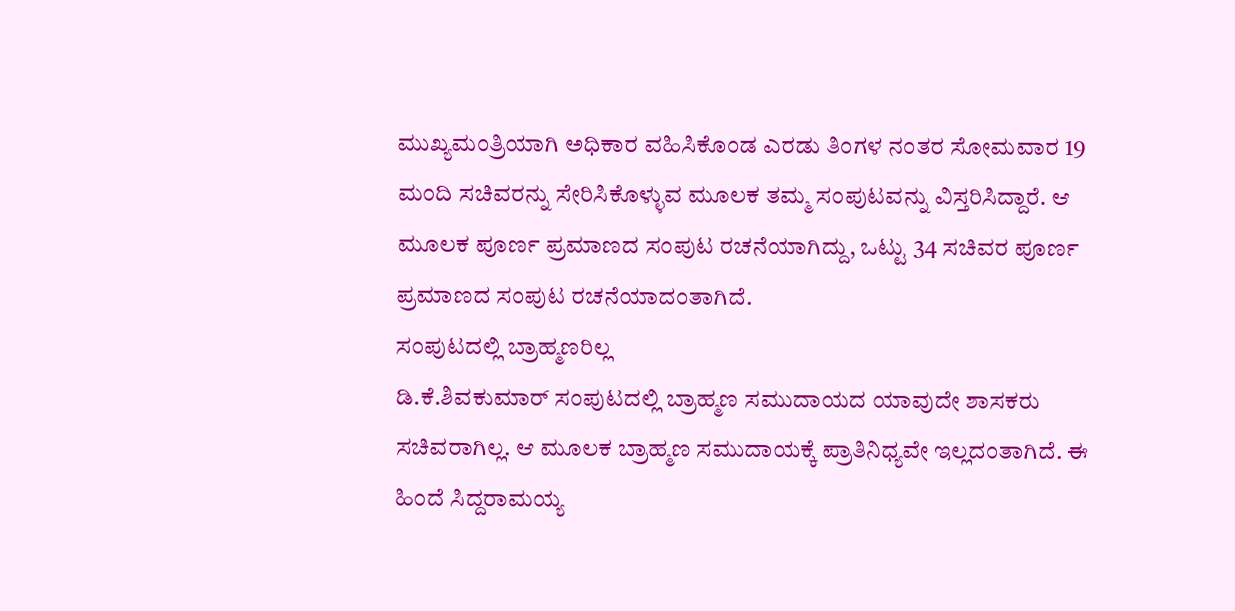ಮುಖ್ಯಮಂತ್ರಿಯಾಗಿ ಅಧಿಕಾರ ವಹಿಸಿಕೊಂಡ ಎರಡು ತಿಂಗಳ ನಂತರ ಸೋಮವಾರ 19 ಮಂದಿ ಸಚಿವರನ್ನು ಸೇರಿಸಿಕೊಳ್ಳುವ ಮೂಲಕ ತಮ್ಮ ಸಂಪುಟವನ್ನು ವಿಸ್ತರಿಸಿದ್ದಾರೆ. ಆ ಮೂಲಕ ಪೂರ್ಣ ಪ್ರಮಾಣದ ಸಂಪುಟ ರಚನೆಯಾಗಿದ್ದು, ಒಟ್ಟು 34 ಸಚಿವರ ಪೂರ್ಣ ಪ್ರಮಾಣದ ಸಂಪುಟ ರಚನೆಯಾದಂತಾಗಿದೆ.
ಸಂಪುಟದಲ್ಲಿ ಬ್ರಾಹ್ಮಣರಿಲ್ಲ
ಡಿ.ಕೆ.ಶಿವಕುಮಾರ್ ಸಂಪುಟದಲ್ಲಿ ಬ್ರಾಹ್ಮಣ ಸಮುದಾಯದ ಯಾವುದೇ ಶಾಸಕರು ಸಚಿವರಾಗಿಲ್ಲ. ಆ ಮೂಲಕ ಬ್ರಾಹ್ಮಣ ಸಮುದಾಯಕ್ಕೆ ಪ್ರಾತಿನಿಧ್ಯವೇ ಇಲ್ಲದಂತಾಗಿದೆ. ಈ ಹಿಂದೆ ಸಿದ್ದರಾಮಯ್ಯ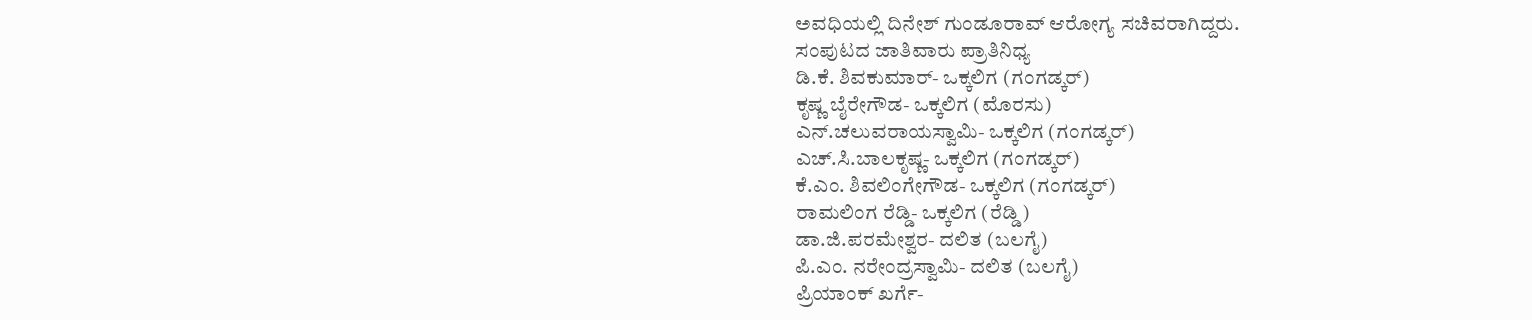ಅವಧಿಯಲ್ಲಿ ದಿನೇಶ್ ಗುಂಡೂರಾವ್ ಆರೋಗ್ಯ ಸಚಿವರಾಗಿದ್ದರು.
ಸಂಪುಟದ ಜಾತಿವಾರು ಪ್ರಾತಿನಿಧ್ಯ
ಡಿ.ಕೆ. ಶಿವಕುಮಾರ್- ಒಕ್ಕಲಿಗ (ಗಂಗಡ್ಕರ್)
ಕೃಷ್ಣ ಬೈರೇಗೌಡ- ಒಕ್ಕಲಿಗ (ಮೊರಸು)
ಎನ್.ಚಲುವರಾಯಸ್ವಾಮಿ- ಒಕ್ಕಲಿಗ (ಗಂಗಡ್ಕರ್)
ಎಚ್.ಸಿ.ಬಾಲಕೃಷ್ಣ- ಒಕ್ಕಲಿಗ (ಗಂಗಡ್ಕರ್)
ಕೆ.ಎಂ. ಶಿವಲಿಂಗೇಗೌಡ- ಒಕ್ಕಲಿಗ (ಗಂಗಡ್ಕರ್)
ರಾಮಲಿಂಗ ರೆಡ್ಡಿ- ಒಕ್ಕಲಿಗ (ರೆಡ್ಡಿ)
ಡಾ.ಜಿ.ಪರಮೇಶ್ವರ- ದಲಿತ (ಬಲಗೈ)
ಪಿ.ಎಂ. ನರೇಂದ್ರಸ್ವಾಮಿ- ದಲಿತ (ಬಲಗೈ)
ಪ್ರಿಯಾಂಕ್ ಖರ್ಗೆ-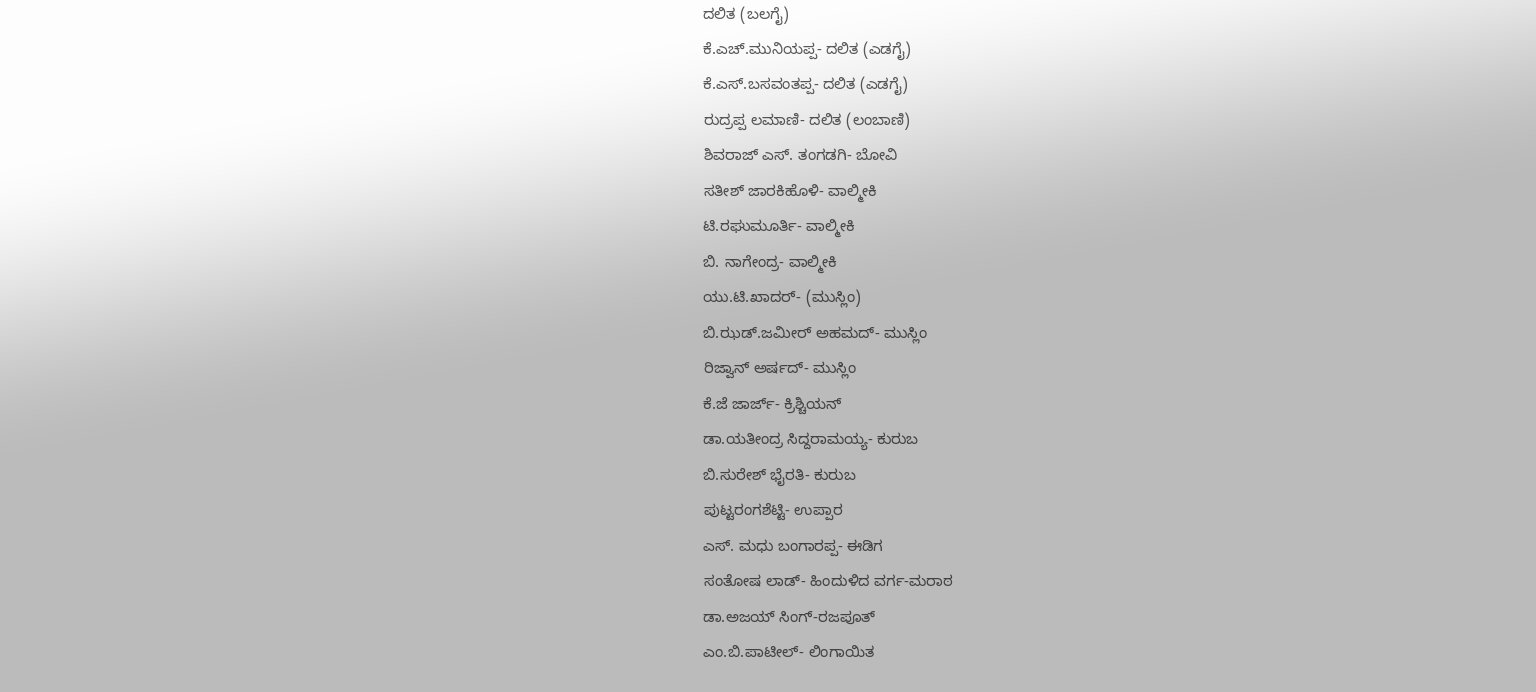ದಲಿತ (ಬಲಗೈ)
ಕೆ.ಎಚ್.ಮುನಿಯಪ್ಪ- ದಲಿತ (ಎಡಗೈ)
ಕೆ.ಎಸ್.ಬಸವಂತಪ್ಪ- ದಲಿತ (ಎಡಗೈ)
ರುದ್ರಪ್ಪ ಲಮಾಣಿ- ದಲಿತ (ಲಂಬಾಣಿ)
ಶಿವರಾಜ್ ಎಸ್. ತಂಗಡಗಿ- ಬೋವಿ
ಸತೀಶ್ ಜಾರಕಿಹೊಳಿ- ವಾಲ್ಮೀಕಿ
ಟಿ.ರಘುಮೂರ್ತಿ- ವಾಲ್ಮೀಕಿ
ಬಿ. ನಾಗೇಂದ್ರ- ವಾಲ್ಮೀಕಿ
ಯು.ಟಿ.ಖಾದರ್- (ಮುಸ್ಲಿಂ)
ಬಿ.ಝಡ್.ಜಮೀರ್ ಅಹಮದ್- ಮುಸ್ಲಿಂ
ರಿಜ್ವಾನ್ ಅರ್ಷದ್- ಮುಸ್ಲಿಂ
ಕೆ.ಜೆ ಜಾರ್ಜ್- ಕ್ರಿಶ್ಚಿಯನ್
ಡಾ.ಯತೀಂದ್ರ ಸಿದ್ದರಾಮಯ್ಯ- ಕುರುಬ
ಬಿ.ಸುರೇಶ್ ಭೈರತಿ- ಕುರುಬ
ಪುಟ್ಟರಂಗಶೆಟ್ಟಿ- ಉಪ್ಪಾರ
ಎಸ್. ಮಧು ಬಂಗಾರಪ್ಪ- ಈಡಿಗ
ಸಂತೋಷ ಲಾಡ್- ಹಿಂದುಳಿದ ವರ್ಗ-ಮರಾಠ
ಡಾ.ಅಜಯ್ ಸಿಂಗ್-ರಜಪೂತ್
ಎಂ.ಬಿ.ಪಾಟೀಲ್- ಲಿಂಗಾಯಿತ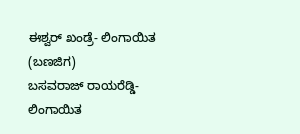ಈಶ್ವರ್ ಖಂಡ್ರೆ- ಲಿಂಗಾಯಿತ (ಬಣಜಿಗ)
ಬಸವರಾಜ್ ರಾಯರೆಡ್ಡಿ- ಲಿಂಗಾಯಿತ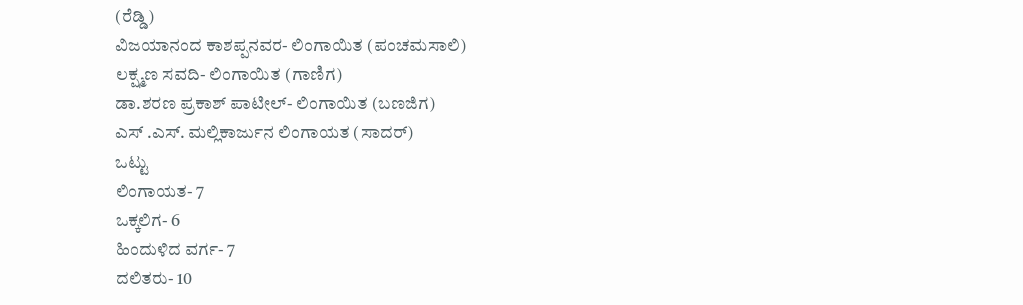(ರೆಡ್ಡಿ)
ವಿಜಯಾನಂದ ಕಾಶಪ್ಪನವರ- ಲಿಂಗಾಯಿತ (ಪಂಚಮಸಾಲಿ)
ಲಕ್ಷ್ಮಣ ಸವದಿ- ಲಿಂಗಾಯಿತ (ಗಾಣಿಗ)
ಡಾ.ಶರಣ ಪ್ರಕಾಶ್ ಪಾಟೀಲ್- ಲಿಂಗಾಯಿತ (ಬಣಜಿಗ)
ಎಸ್ .ಎಸ್. ಮಲ್ಲಿಕಾರ್ಜುನ ಲಿಂಗಾಯತ (ಸಾದರ್)
ಒಟ್ಟು
ಲಿಂಗಾಯತ- 7
ಒಕ್ಕಲಿಗ- 6
ಹಿಂದುಳಿದ ವರ್ಗ- 7
ದಲಿತರು- 10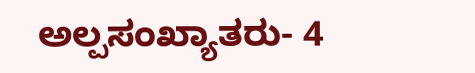ಅಲ್ಪಸಂಖ್ಯಾತರು- 4